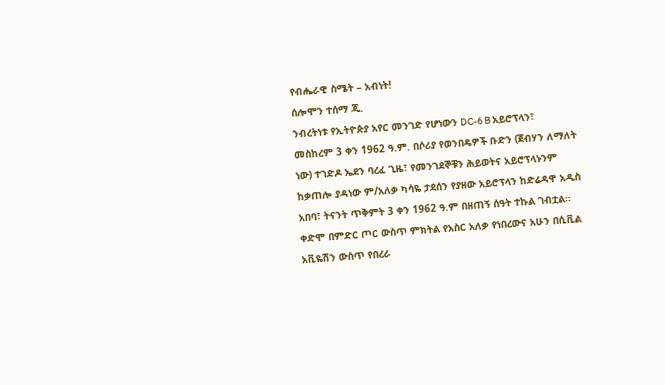የብሔራዊ ስሜት – አብነት!
ሰሎሞን ተሰማ ጂ.
ንብረትነቱ የኢትዮጵያ አየር መንገድ የሆነውን DC-6 B አይሮፕላን፣ መስከረም 3 ቀን 1962 ዓ.ም. በሶሪያ የወንበዴዎች ቡድን (ጀብሃን ለማለት ነው) ተገድዶ ኤደን ባረፈ ጊዜ፣ የመንገደኞቹን ሕይወትና አይሮፕላኑንም ከቃጠሎ ያዳነው ም/አለቃ ካሳዬ ታደሰን የያዘው አይሮፕላን ከድሬዳዋ አዲስ አበባ፣ ትናንት ጥቅምት 3 ቀን 1962 ዓ.ም በዘጠኝ ሰዓት ተኩል ገብቷል። ቀድሞ በምድር ጦር ውስጥ ምክትል የአስር አለቃ የነበረውና አሁን በሲቪል አቪዬሽን ውስጥ የበረራ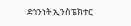ደኅንነት ኢንስፔክተር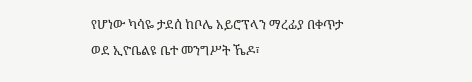የሆነው ካሳዬ ታደሰ ከቦሌ አይሮፕላን ማረፊያ በቀጥታ ወደ ኢዮቤልዩ ቤተ መንግሥት ኼዶ፣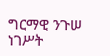ግርማዊ ንጉሠ ነገሥት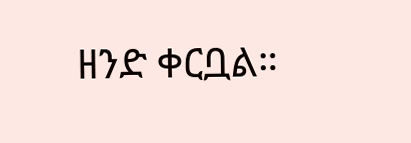ዘንድ ቀርቧል።